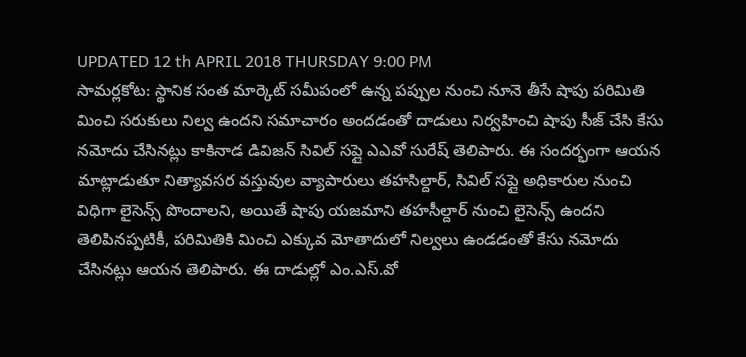UPDATED 12 th APRIL 2018 THURSDAY 9:00 PM
సామర్లకోట: స్థానిక సంత మార్కెట్ సమీపంలో ఉన్న పప్పుల నుంచి నూనె తీసే షాపు పరిమితి మించి సరుకులు నిల్వ ఉందని సమాచారం అందడంతో దాడులు నిర్వహించి షాపు సీజ్ చేసి కేసు నమోదు చేసినట్లు కాకినాడ డివిజన్ సివిల్ సప్లై ఎఎవో సురేష్ తెలిపారు. ఈ సందర్భంగా ఆయన మాట్లాడుతూ నిత్యావసర వస్తువుల వ్యాపారులు తహసిల్దార్, సివిల్ సప్లై అధికారుల నుంచి విధిగా లైసెన్స్ పొందాలని, అయితే షాపు యజమాని తహసీల్దార్ నుంచి లైసెన్స్ ఉందని తెలిపినప్పటికీ, పరిమితికి మించి ఎక్కువ మోతాదులో నిల్వలు ఉండడంతో కేసు నమోదు చేసినట్లు ఆయన తెలిపారు. ఈ దాడుల్లో ఎం.ఎస్.వో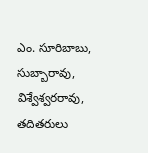ఎం. సూరిబాబు, సుబ్బారావు, విశ్వేశ్వరరావు, తదితరులు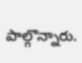పాల్గొన్నారు.